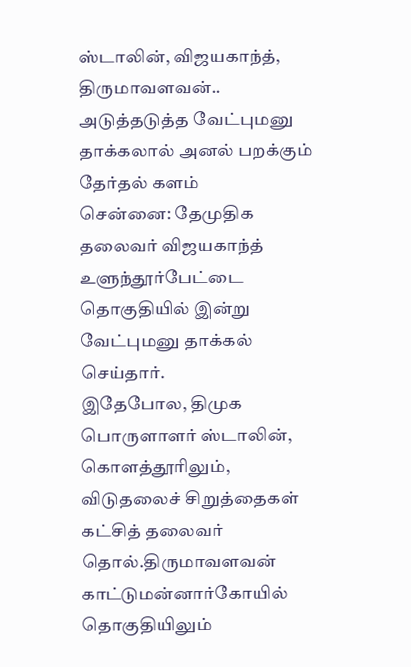ஸ்டாலின், விஜயகாந்த், திருமாவளவன்.. அடுத்தடுத்த வேட்புமனு தாக்கலால் அனல் பறக்கும் தேர்தல் களம்
சென்னை: தேமுதிக தலைவர் விஜயகாந்த் உளுந்தூர்பேட்டை தொகுதியில் இன்று வேட்புமனு தாக்கல் செய்தார்.
இதேபோல, திமுக பொருளாளர் ஸ்டாலின், கொளத்தூரிலும், விடுதலைச் சிறுத்தைகள் கட்சித் தலைவர் தொல்.திருமாவளவன் காட்டுமன்னார்கோயில் தொகுதியிலும்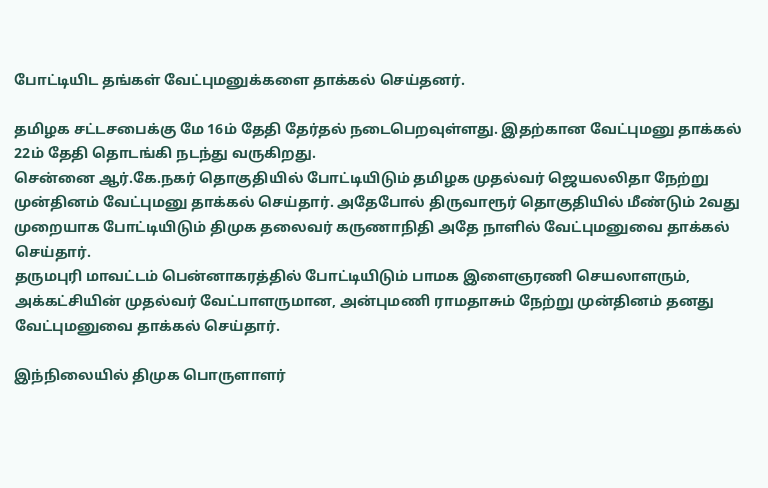போட்டியிட தங்கள் வேட்புமனுக்களை தாக்கல் செய்தனர்.

தமிழக சட்டசபைக்கு மே 16ம் தேதி தேர்தல் நடைபெறவுள்ளது. இதற்கான வேட்புமனு தாக்கல் 22ம் தேதி தொடங்கி நடந்து வருகிறது.
சென்னை ஆர்.கே.நகர் தொகுதியில் போட்டியிடும் தமிழக முதல்வர் ஜெயலலிதா நேற்று முன்தினம் வேட்புமனு தாக்கல் செய்தார். அதேபோல் திருவாரூர் தொகுதியில் மீண்டும் 2வது முறையாக போட்டியிடும் திமுக தலைவர் கருணாநிதி அதே நாளில் வேட்புமனுவை தாக்கல் செய்தார்.
தருமபுரி மாவட்டம் பென்னாகரத்தில் போட்டியிடும் பாமக இளைஞரணி செயலாளரும், அக்கட்சியின் முதல்வர் வேட்பாளருமான, அன்புமணி ராமதாசும் நேற்று முன்தினம் தனது வேட்புமனுவை தாக்கல் செய்தார்.

இந்நிலையில் திமுக பொருளாளர்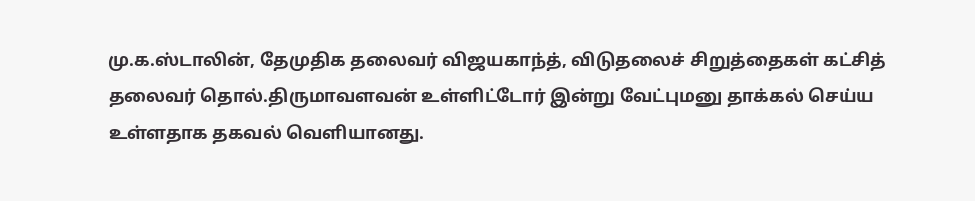மு.க.ஸ்டாலின், தேமுதிக தலைவர் விஜயகாந்த், விடுதலைச் சிறுத்தைகள் கட்சித் தலைவர் தொல்.திருமாவளவன் உள்ளிட்டோர் இன்று வேட்புமனு தாக்கல் செய்ய உள்ளதாக தகவல் வெளியானது.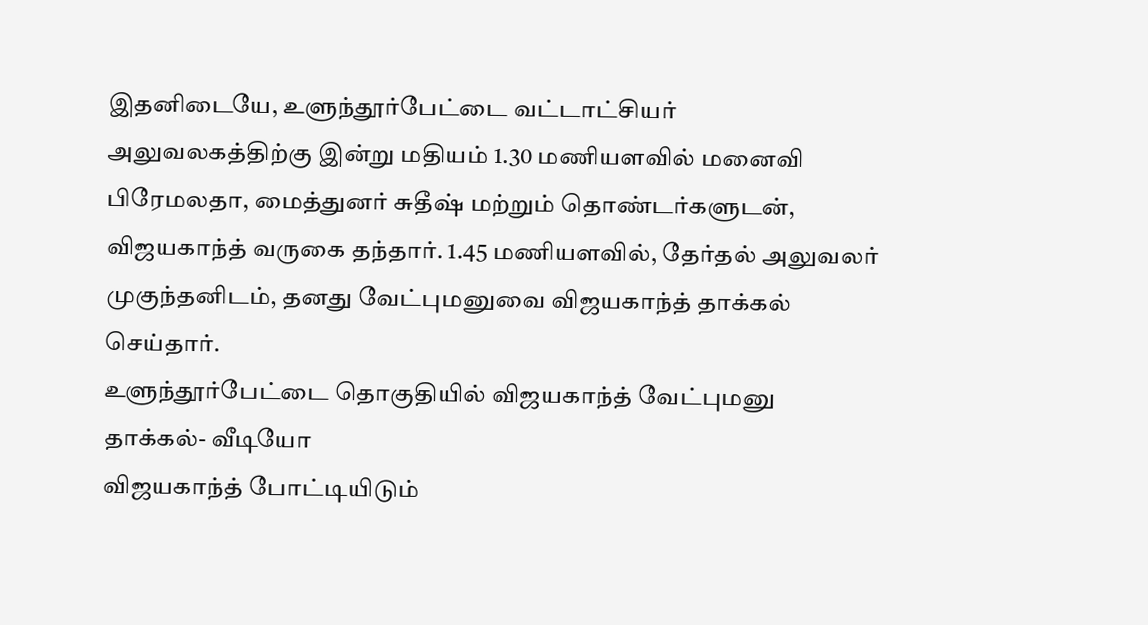இதனிடையே, உளுந்தூர்பேட்டை வட்டாட்சியர் அலுவலகத்திற்கு இன்று மதியம் 1.30 மணியளவில் மனைவி பிரேமலதா, மைத்துனர் சுதீஷ் மற்றும் தொண்டர்களுடன், விஜயகாந்த் வருகை தந்தார். 1.45 மணியளவில், தேர்தல் அலுவலர் முகுந்தனிடம், தனது வேட்புமனுவை விஜயகாந்த் தாக்கல் செய்தார்.
உளுந்தூர்பேட்டை தொகுதியில் விஜயகாந்த் வேட்புமனு தாக்கல்- வீடியோ
விஜயகாந்த் போட்டியிடும்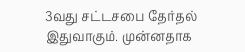3வது சட்டசபை தேர்தல் இதுவாகும். முன்னதாக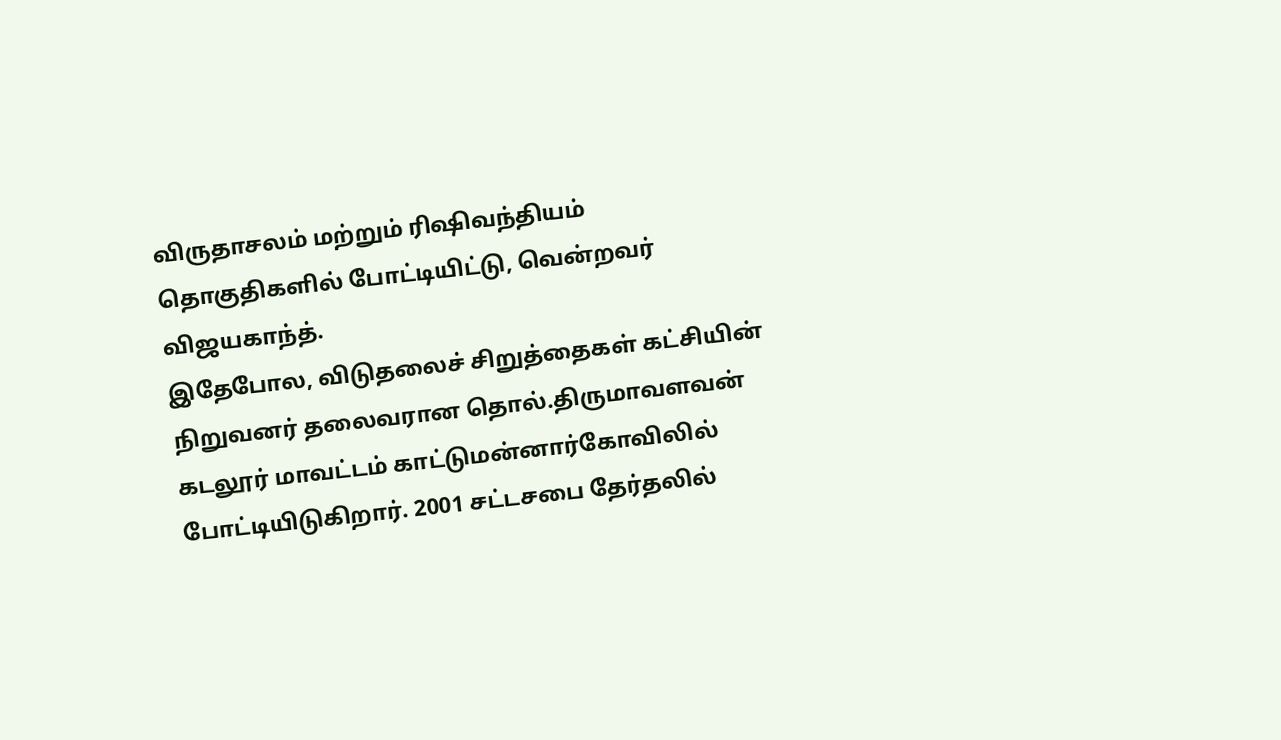விருதாசலம் மற்றும் ரிஷிவந்தியம் தொகுதிகளில் போட்டியிட்டு, வென்றவர் விஜயகாந்த்.
இதேபோல, விடுதலைச் சிறுத்தைகள் கட்சியின் நிறுவனர் தலைவரான தொல்.திருமாவளவன் கடலூர் மாவட்டம் காட்டுமன்னார்கோவிலில் போட்டியிடுகிறார். 2001 சட்டசபை தேர்தலில்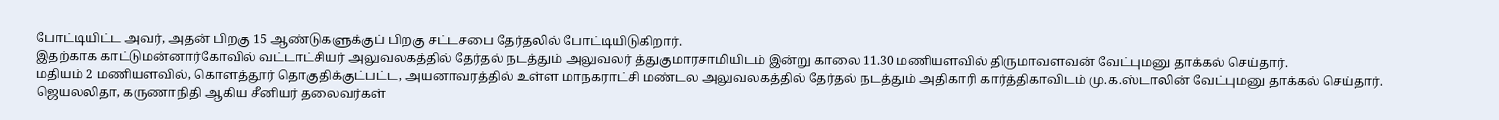போட்டியிட்ட அவர், அதன் பிறகு 15 ஆண்டுகளுக்குப் பிறகு சட்டசபை தேர்தலில் போட்டியிடுகிறார்.
இதற்காக காட்டுமன்னார்கோவில் வட்டாட்சியர் அலுவலகத்தில் தேர்தல் நடத்தும் அலுவலர் த்துகுமாரசாமியிடம் இன்று காலை 11.30 மணியளவில் திருமாவளவன் வேட்புமனு தாக்கல் செய்தார்.
மதியம் 2 மணியளவில், கொளத்தூர் தொகுதிக்குட்பட்ட, அயனாவரத்தில் உள்ள மாநகராட்சி மண்டல அலுவலகத்தில் தேர்தல் நடத்தும் அதிகாரி கார்த்திகாவிடம் மு.க.ஸ்டாலின் வேட்புமனு தாக்கல் செய்தார்.
ஜெயலலிதா, கருணாநிதி ஆகிய சீனியர் தலைவர்கள்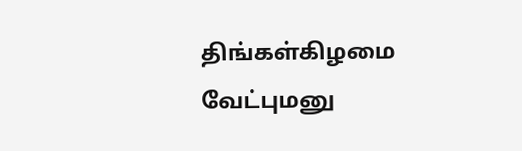திங்கள்கிழமை வேட்புமனு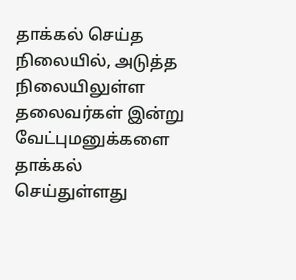தாக்கல் செய்த நிலையில், அடுத்த நிலையிலுள்ள தலைவர்கள் இன்று வேட்புமனுக்களை தாக்கல் செய்துள்ளது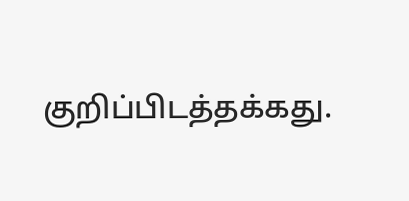குறிப்பிடத்தக்கது.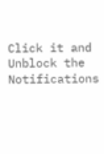Click it and Unblock the Notifications